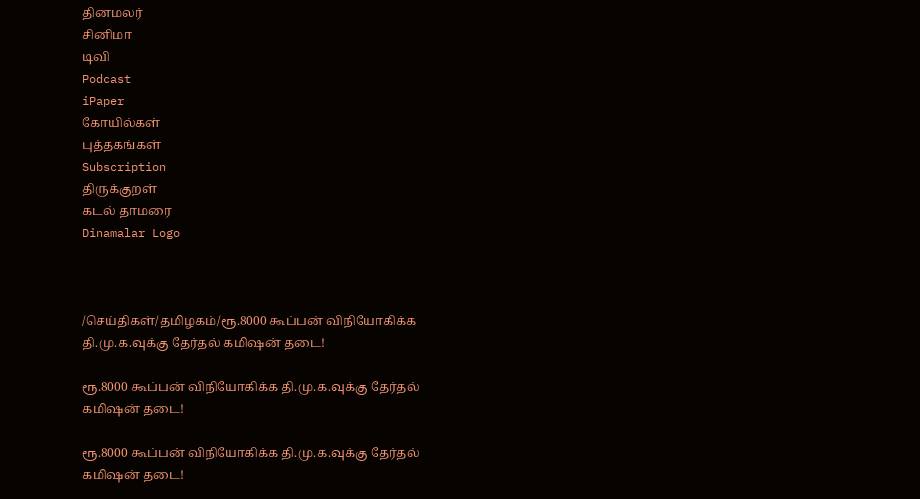தினமலர்
சினிமா
டிவி
Podcast
iPaper
கோயில்கள்
புத்தகங்கள்
Subscription
திருக்குறள்
கடல் தாமரை
Dinamalar Logo



/செய்திகள்/தமிழகம்/ரூ.8000 கூப்பன் விநியோகிக்க தி.மு.க.வுக்கு தேர்தல் கமிஷன் தடை!

ரூ.8000 கூப்பன் விநியோகிக்க தி.மு.க.வுக்கு தேர்தல் கமிஷன் தடை!

ரூ.8000 கூப்பன் விநியோகிக்க தி.மு.க.வுக்கு தேர்தல் கமிஷன் தடை!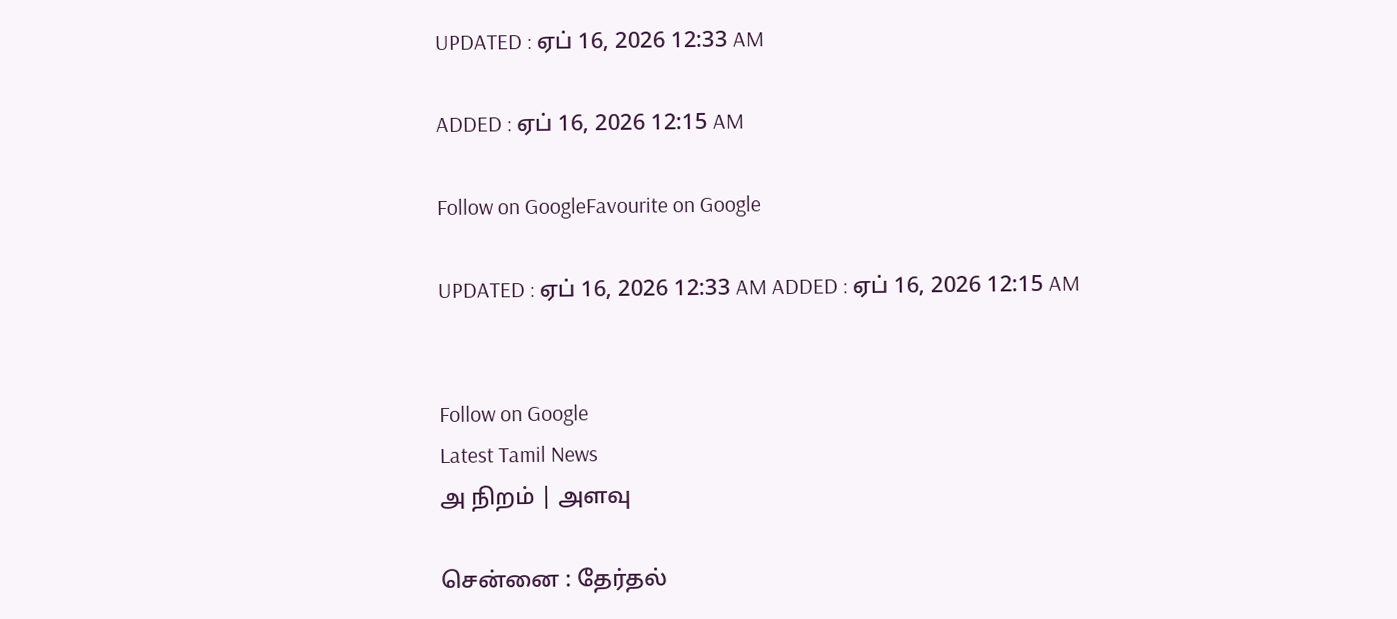UPDATED : ஏப் 16, 2026 12:33 AM

ADDED : ஏப் 16, 2026 12:15 AM

Follow on GoogleFavourite on Google

UPDATED : ஏப் 16, 2026 12:33 AM ADDED : ஏப் 16, 2026 12:15 AM


Follow on Google
Latest Tamil News
அ நிறம் | அளவு

சென்னை : தேர்தல்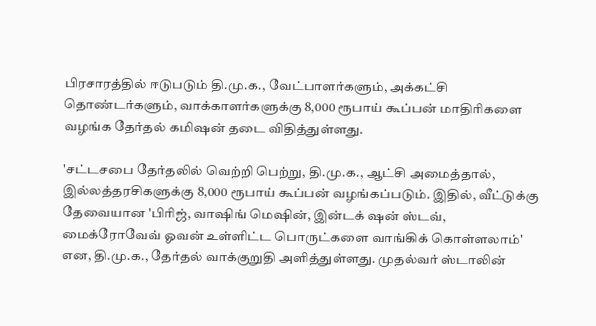பிரசாரத்தில் ஈடுபடும் தி.மு.க., வேட்பாளர்களும், அக்கட்சி தொண்டர்களும், வாக்காளர்களுக்கு 8,000 ரூபாய் கூப்பன் மாதிரிகளை வழங்க தேர்தல் கமிஷன் தடை விதித்துள்ளது.

'சட்டசபை தேர்தலில் வெற்றி பெற்று, தி.மு.க., ஆட்சி அமைத்தால், இல்லத்தரசிகளுக்கு 8,000 ரூபாய் கூப்பன் வழங்கப்படும். இதில், வீட்டுக்கு தேவையான 'பிரிஜ், வாஷிங் மெஷின், இன்டக் ஷன் ஸ்டவ், மைக்ரோவேவ் ஓவன் உள்ளிட்ட பொருட்களை வாங்கிக் கொள்ளலாம்' என, தி.மு.க., தேர்தல் வாக்குறுதி அளித்துள்ளது. முதல்வர் ஸ்டாலின்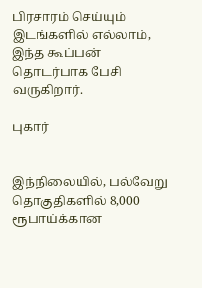பிரசாரம் செய்யும் இடங்களில் எல்லாம், இந்த கூப்பன் தொடர்பாக பேசி வருகிறார்.

புகார்


இந்நிலையில், பல்வேறு தொகுதிகளில் 8,000 ரூபாய்க்கான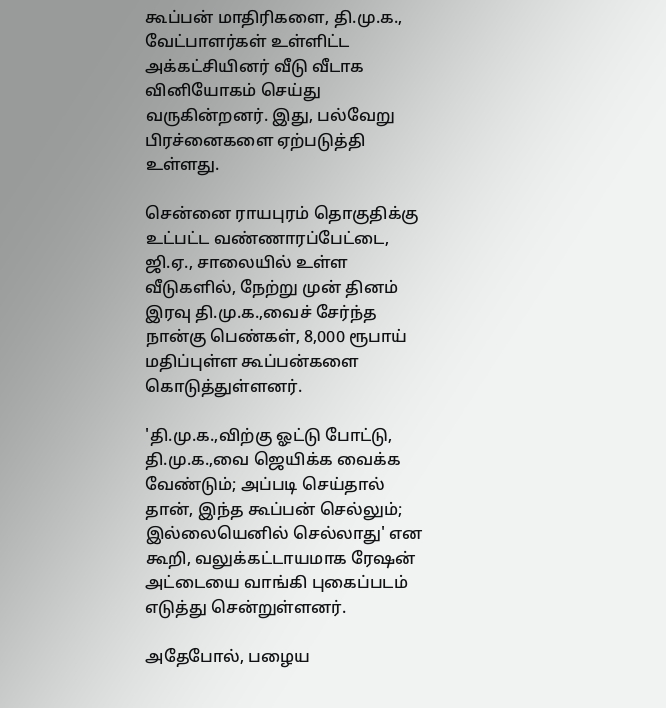கூப்பன் மாதிரிகளை, தி.மு.க., வேட்பாளர்கள் உள்ளிட்ட அக்கட்சியினர் வீடு வீடாக வினியோகம் செய்து வருகின்றனர். இது, பல்வேறு பிரச்னைகளை ஏற்படுத்தி உள்ளது.

சென்னை ராயபுரம் தொகுதிக்கு உட்பட்ட வண்ணாரப்பேட்டை, ஜி.ஏ., சாலையில் உள்ள வீடுகளில், நேற்று முன் தினம் இரவு தி.மு.க.,வைச் சேர்ந்த நான்கு பெண்கள், 8,000 ரூபாய் மதிப்புள்ள கூப்பன்களை கொடுத்துள்ளனர்.

'தி.மு.க.,விற்கு ஓட்டு போட்டு, தி.மு.க.,வை ஜெயிக்க வைக்க வேண்டும்; அப்படி செய்தால் தான், இந்த கூப்பன் செல்லும்; இல்லையெனில் செல்லாது' என கூறி, வலுக்கட்டாயமாக ரேஷன் அட்டையை வாங்கி புகைப்படம் எடுத்து சென்றுள்ளனர்.

அதேபோல், பழைய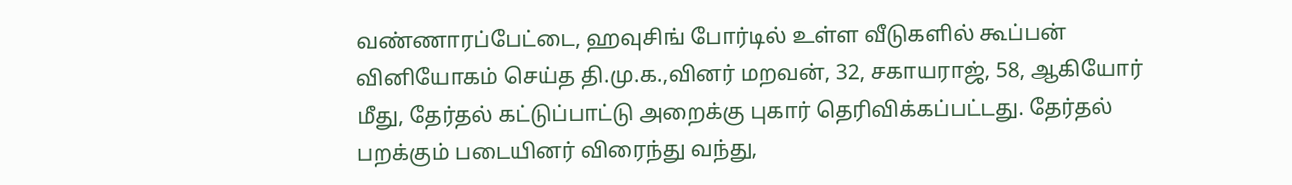வண்ணாரப்பேட்டை, ஹவுசிங் போர்டில் உள்ள வீடுகளில் கூப்பன் வினியோகம் செய்த தி.மு.க.,வினர் மறவன், 32, சகாயராஜ், 58, ஆகியோர் மீது, தேர்தல் கட்டுப்பாட்டு அறைக்கு புகார் தெரிவிக்கப்பட்டது. தேர்தல் பறக்கும் படையினர் விரைந்து வந்து,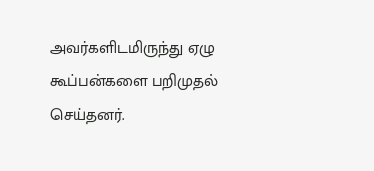அவர்களிடமிருந்து ஏழு கூப்பன்களை பறிமுதல் செய்தனர்.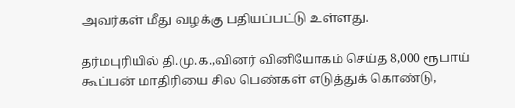அவர்கள் மீது வழக்கு பதியப்பட்டு உள்ளது.

தர்மபுரியில் தி.மு.க.,வினர் வினியோகம் செய்த 8,000 ரூபாய் கூப்பன் மாதிரியை சில பெண்கள் எடுத்துக் கொண்டு,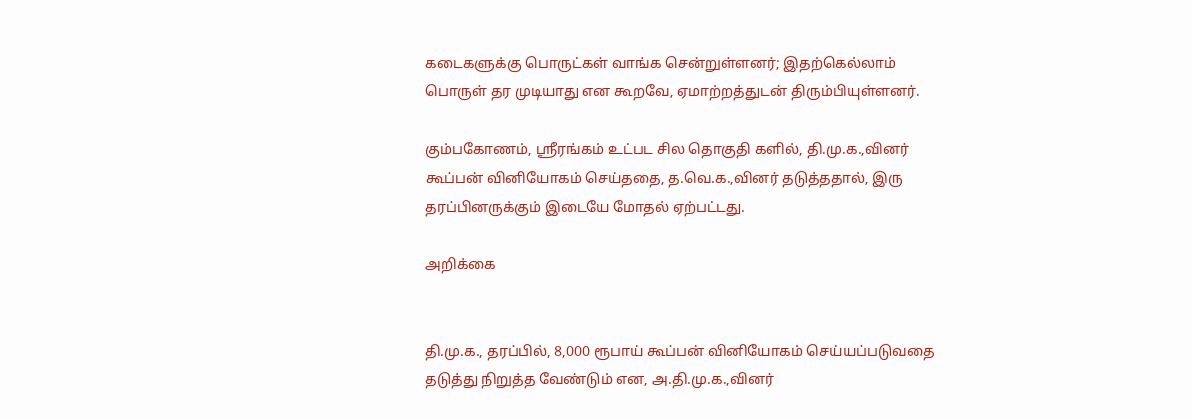கடைகளுக்கு பொருட்கள் வாங்க சென்றுள்ளனர்; இதற்கெல்லாம் பொருள் தர முடியாது என கூறவே, ஏமாற்றத்துடன் திரும்பியுள்ளனர்.

கும்பகோணம், ஸ்ரீரங்கம் உட்பட சில தொகுதி களில், தி.மு.க.,வினர் கூப்பன் வினியோகம் செய்ததை, த.வெ.க.,வினர் தடுத்ததால், இரு தரப்பினருக்கும் இடையே மோதல் ஏற்பட்டது.

அறிக்கை


தி.மு.க., தரப்பில், 8,000 ரூபாய் கூப்பன் வினியோகம் செய்யப்படுவதை தடுத்து நிறுத்த வேண்டும் என, அ.தி.மு.க.,வினர்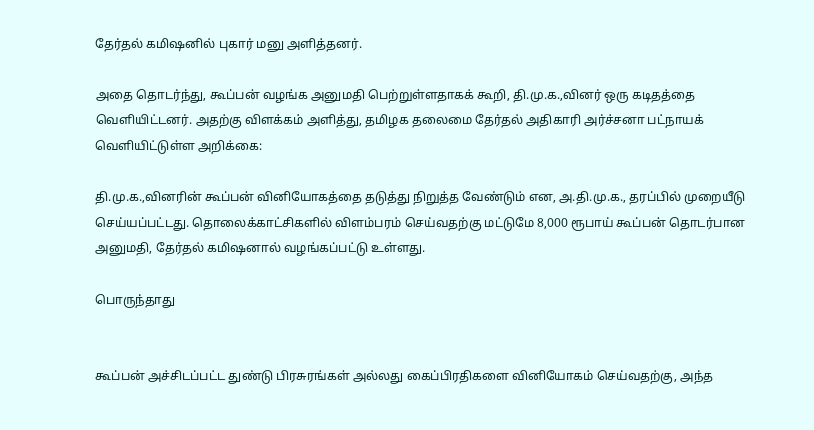தேர்தல் கமிஷனில் புகார் மனு அளித்தனர்.

அதை தொடர்ந்து, கூப்பன் வழங்க அனுமதி பெற்றுள்ளதாகக் கூறி, தி.மு.க.,வினர் ஒரு கடிதத்தை வெளியிட்டனர். அதற்கு விளக்கம் அளித்து, தமிழக தலைமை தேர்தல் அதிகாரி அர்ச்சனா பட்நாயக் வெளியிட்டுள்ள அறிக்கை:

தி.மு.க.,வினரின் கூப்பன் வினியோகத்தை தடுத்து நிறுத்த வேண்டும் என, அ.தி.மு.க., தரப்பில் முறையீடு செய்யப்பட்டது. தொலைக்காட்சிகளில் விளம்பரம் செய்வதற்கு மட்டுமே 8,000 ரூபாய் கூப்பன் தொடர்பான அனுமதி, தேர்தல் கமிஷனால் வழங்கப்பட்டு உள்ளது.

பொருந்தாது


கூப்பன் அச்சிடப்பட்ட துண்டு பிரசுரங்கள் அல்லது கைப்பிரதிகளை வினியோகம் செய்வதற்கு, அந்த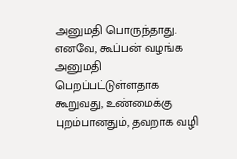அனுமதி பொருந்தாது. எனவே, கூப்பன் வழங்க அனுமதி பெறப்பட்டுள்ளதாக கூறுவது, உண்மைக்கு புறம்பானதும், தவறாக வழி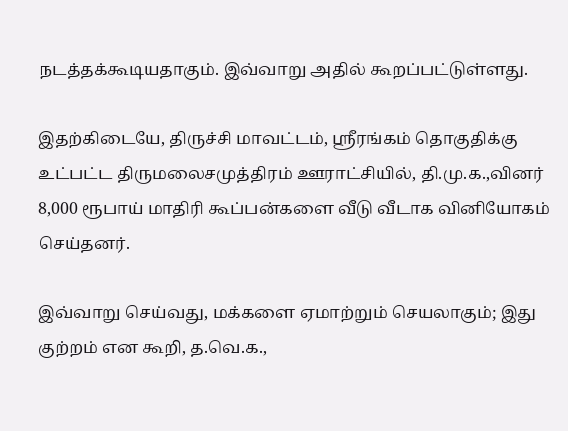நடத்தக்கூடியதாகும். இவ்வாறு அதில் கூறப்பட்டுள்ளது.

இதற்கிடையே, திருச்சி மாவட்டம், ஸ்ரீரங்கம் தொகுதிக்கு உட்பட்ட திருமலைசமுத்திரம் ஊராட்சியில், தி.மு.க.,வினர் 8,000 ரூபாய் மாதிரி கூப்பன்களை வீடு வீடாக வினியோகம் செய்தனர்.

இவ்வாறு செய்வது, மக்களை ஏமாற்றும் செயலாகும்; இது குற்றம் என கூறி, த.வெ.க.,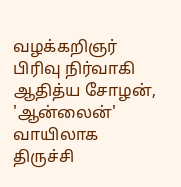வழக்கறிஞர் பிரிவு நிர்வாகி ஆதித்ய சோழன், 'ஆன்லைன்' வாயிலாக திருச்சி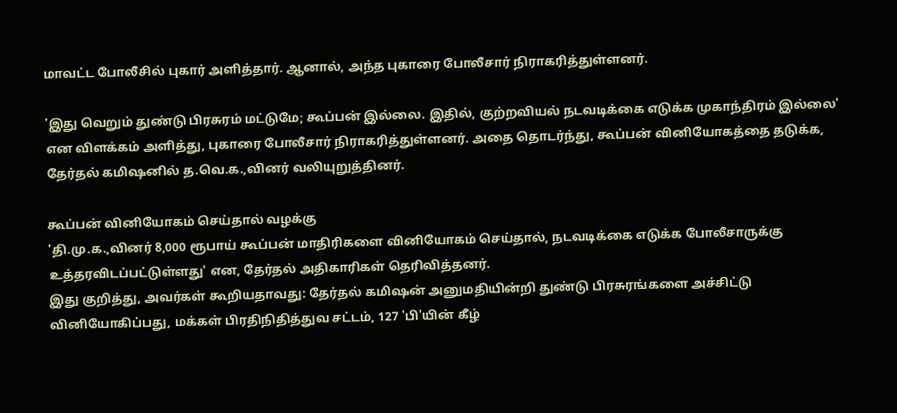மாவட்ட போலீசில் புகார் அளித்தார். ஆனால், அந்த புகாரை போலீசார் நிராகரித்துள்ளனர்.

'இது வெறும் துண்டு பிரசுரம் மட்டுமே; கூப்பன் இல்லை. இதில், குற்றவியல் நடவடிக்கை எடுக்க முகாந்திரம் இல்லை' என விளக்கம் அளித்து, புகாரை போலீசார் நிராகரித்துள்ளனர். அதை தொடர்ந்து, கூப்பன் வினியோகத்தை தடுக்க, தேர்தல் கமிஷனில் த.வெ.க.,வினர் வலியுறுத்தினர்.

கூப்பன் வினியோகம் செய்தால் வழக்கு
'தி.மு.க.,வினர் 8,000 ரூபாய் கூப்பன் மாதிரிகளை வினியோகம் செய்தால், நடவடிக்கை எடுக்க போலீசாருக்கு உத்தரவிடப்பட்டுள்ளது' என, தேர்தல் அதிகாரிகள் தெரிவித்தனர்.
இது குறித்து, அவர்கள் கூறியதாவது: தேர்தல் கமிஷன் அனுமதியின்றி துண்டு பிரசுரங்களை அச்சிட்டு வினியோகிப்பது, மக்கள் பிரதிநிதித்துவ சட்டம், 127 'பி'யின் கீழ்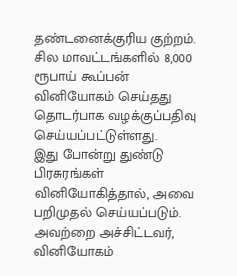தண்டனைக்குரிய குற்றம். சில மாவட்டங்களில் 8,000 ரூபாய் கூப்பன் வினியோகம் செய்தது தொடர்பாக வழக்குப்பதிவு செய்யப்பட்டுள்ளது.
இது போன்று துண்டு பிரசுரங்கள் வினியோகித்தால், அவை பறிமுதல் செய்யப்படும். அவற்றை அச்சிட்டவர், வினியோகம்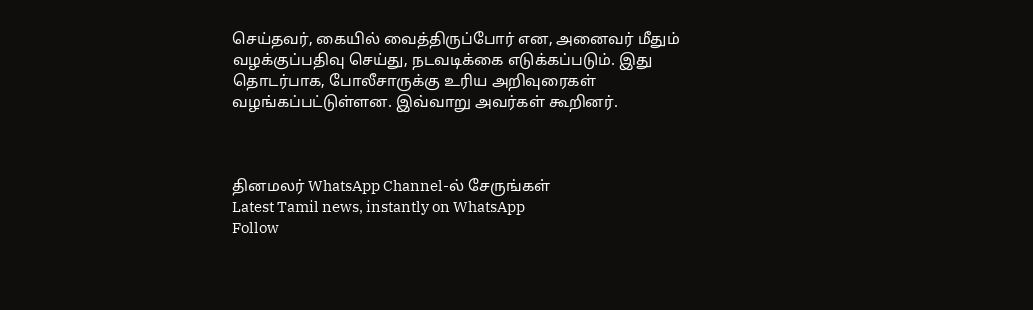செய்தவர், கையில் வைத்திருப்போர் என, அனைவர் மீதும் வழக்குப்பதிவு செய்து, நடவடிக்கை எடுக்கப்படும். இது தொடர்பாக, போலீசாருக்கு உரிய அறிவுரைகள் வழங்கப்பட்டுள்ளன. இவ்வாறு அவர்கள் கூறினர்.



தினமலர் WhatsApp Channel-ல் சேருங்கள்
Latest Tamil news, instantly on WhatsApp
Follow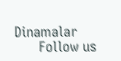Dinamalar
      Follow us